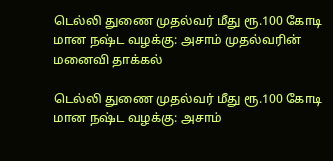டெல்லி துணை முதல்வர் மீது ரூ.100 கோடி மான நஷ்ட வழக்கு: அசாம் முதல்வரின் மனைவி தாக்கல்

டெல்லி துணை முதல்வர் மீது ரூ.100 கோடி மான நஷ்ட வழக்கு: அசாம்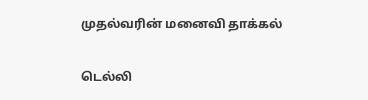முதல்வரின் மனைவி தாக்கல்

டெல்லி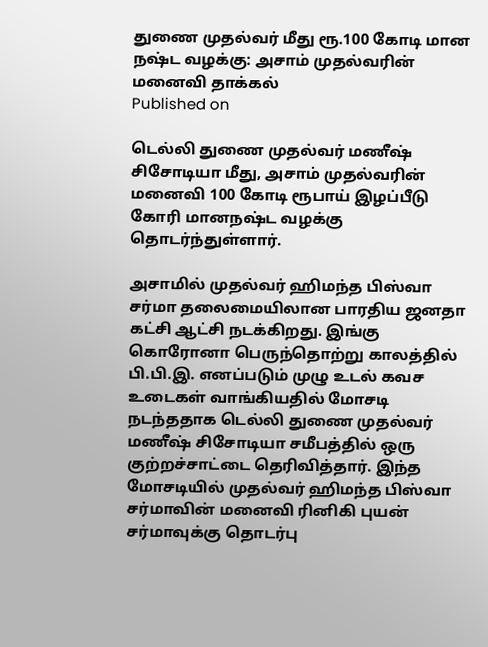துணை முதல்வர் மீது ரூ.100 கோடி மான நஷ்ட வழக்கு: அசாம் முதல்வரின் மனைவி தாக்கல்
Published on

டெல்லி துணை முதல்வர் மணீஷ் சிசோடியா மீது, அசாம் முதல்வரின் மனைவி 100 கோடி ரூபாய் இழப்பீடு கோரி மானநஷ்ட வழக்கு தொடர்ந்துள்ளார்.

அசாமில் முதல்வர் ஹிமந்த பிஸ்வா சர்மா தலைமையிலான பாரதிய ஜனதா கட்சி ஆட்சி நடக்கிறது. இங்கு கொரோனா பெருந்தொற்று காலத்தில் பி.பி.இ. எனப்படும் முழு உடல் கவச உடைகள் வாங்கியதில் மோசடி நடந்ததாக டெல்லி துணை முதல்வர் மணீஷ் சிசோடியா சமீபத்தில் ஒரு குற்றச்சாட்டை தெரிவித்தார். இந்த மோசடியில் முதல்வர் ஹிமந்த பிஸ்வா சர்மாவின் மனைவி ரினிகி புயன் சர்மாவுக்கு தொடர்பு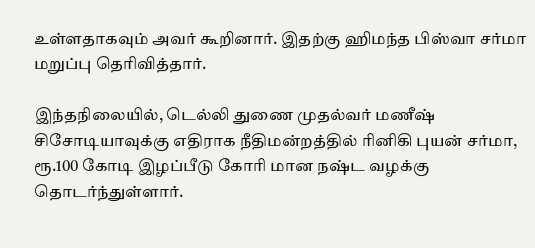உள்ளதாகவும் அவர் கூறினார். இதற்கு ஹிமந்த பிஸ்வா சர்மா மறுப்பு தெரிவித்தார்.

இந்தநிலையில், டெல்லி துணை முதல்வர் மணீஷ் சிசோடியாவுக்கு எதிராக நீதிமன்றத்தில் ரினிகி புயன் சர்மா, ரூ.100 கோடி இழப்பீடு கோரி மான நஷ்ட வழக்கு தொடர்ந்துள்ளார்.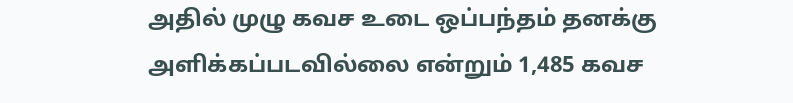அதில் முழு கவச உடை ஒப்பந்தம் தனக்கு அளிக்கப்படவில்லை என்றும் 1,485 கவச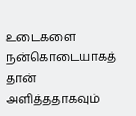உடைகளை நன்கொடையாகத் தான் அளித்ததாகவும்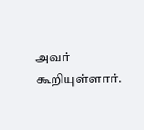அவர் கூறியுள்ளார்.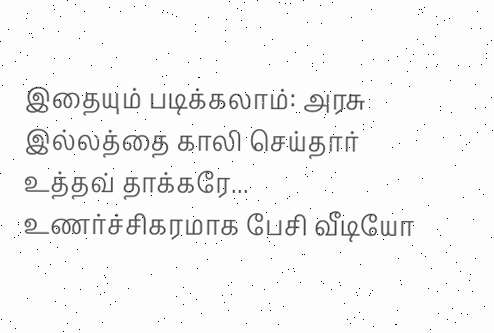இதையும் படிக்கலாம்: அரசு இல்லத்தை காலி செய்தார் உத்தவ் தாக்கரே... உணர்ச்சிகரமாக பேசி வீடியோ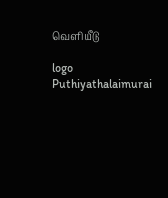வெளியீடு

logo
Puthiyathalaimurai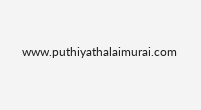www.puthiyathalaimurai.com